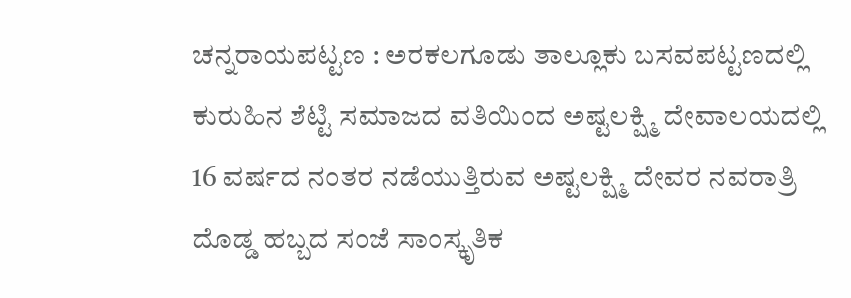ಚನ್ನರಾಯಪಟ್ಟಣ : ಅರಕಲಗೂಡು ತಾಲ್ಲೂಕು ಬಸವಪಟ್ಟಣದಲ್ಲಿ ಕುರುಹಿನ ಶೆಟ್ಟಿ ಸಮಾಜದ ವತಿಯಿಂದ ಅಷ್ಟಲಕ್ಷ್ಮಿ ದೇವಾಲಯದಲ್ಲಿ 16 ವರ್ಷದ ನಂತರ ನಡೆಯುತ್ತಿರುವ ಅಷ್ಟಲಕ್ಷ್ಮಿ ದೇವರ ನವರಾತ್ರಿ ದೊಡ್ಡ ಹಬ್ಬದ ಸಂಜೆ ಸಾಂಸ್ಕೃತಿಕ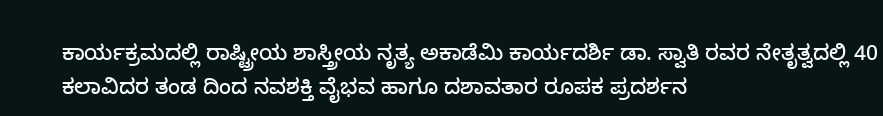ಕಾರ್ಯಕ್ರಮದಲ್ಲಿ ರಾಷ್ಟ್ರೀಯ ಶಾಸ್ತ್ರೀಯ ನೃತ್ಯ ಅಕಾಡೆಮಿ ಕಾರ್ಯದರ್ಶಿ ಡಾ. ಸ್ವಾತಿ ರವರ ನೇತೃತ್ವದಲ್ಲಿ 40 ಕಲಾವಿದರ ತಂಡ ದಿಂದ ನವಶಕ್ತಿ ವೈಭವ ಹಾಗೂ ದಶಾವತಾರ ರೂಪಕ ಪ್ರದರ್ಶನ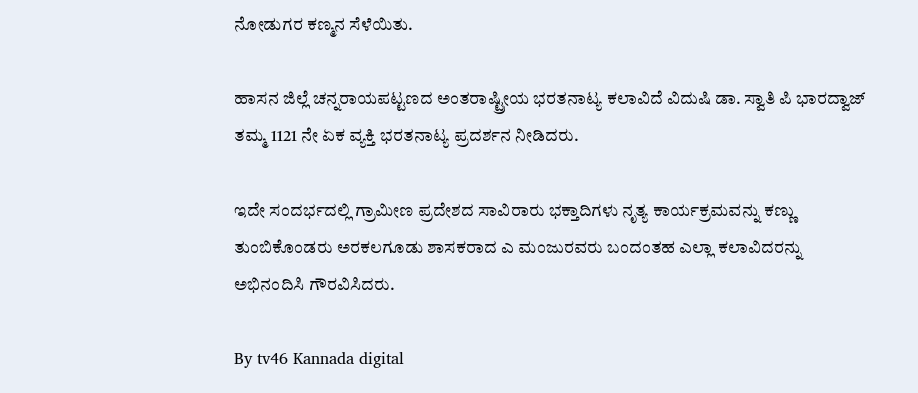ನೋಡುಗರ ಕಣ್ಮನ ಸೆಳೆಯಿತು.

ಹಾಸನ ಜಿಲ್ಲೆ ಚನ್ನರಾಯಪಟ್ಟಣದ ಅಂತರಾಷ್ಟ್ರೀಯ ಭರತನಾಟ್ಯ ಕಲಾವಿದೆ ವಿದುಷಿ ಡಾ. ಸ್ವಾತಿ ಪಿ ಭಾರದ್ವಾಜ್ ತಮ್ಮ 1121 ನೇ ಏಕ ವ್ಯಕ್ತಿ ಭರತನಾಟ್ಯ ಪ್ರದರ್ಶನ ನೀಡಿದರು.

ಇದೇ ಸಂದರ್ಭದಲ್ಲಿ ಗ್ರಾಮೀಣ ಪ್ರದೇಶದ ಸಾವಿರಾರು ಭಕ್ತಾದಿಗಳು ನೃತ್ಯ ಕಾರ್ಯಕ್ರಮವನ್ನು ಕಣ್ಣು ತುಂಬಿಕೊಂಡರು ಅರಕಲಗೂಡು ಶಾಸಕರಾದ ಎ ಮಂಜುರವರು ಬಂದಂತಹ ಎಲ್ಲಾ ಕಲಾವಿದರನ್ನು ಅಭಿನಂದಿಸಿ ಗೌರವಿಸಿದರು.

By tv46 Kannada digital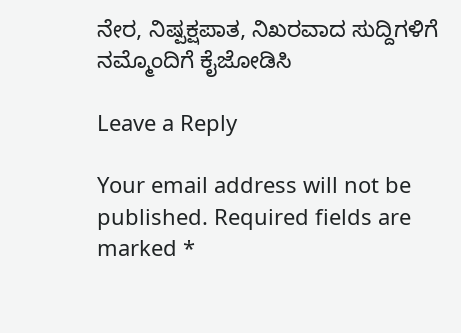ನೇರ, ನಿಷ್ಪಕ್ಷಪಾತ, ನಿಖರವಾದ ಸುದ್ದಿಗಳಿಗೆ ನಮ್ಮೊಂದಿಗೆ ಕೈಜೋಡಿಸಿ

Leave a Reply

Your email address will not be published. Required fields are marked *